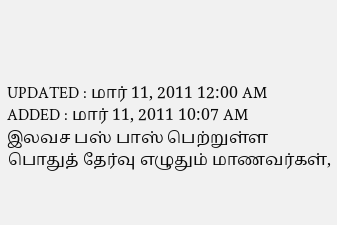UPDATED : மார் 11, 2011 12:00 AM
ADDED : மார் 11, 2011 10:07 AM
இலவச பஸ் பாஸ் பெற்றுள்ள பொதுத் தேர்வு எழுதும் மாணவர்கள்,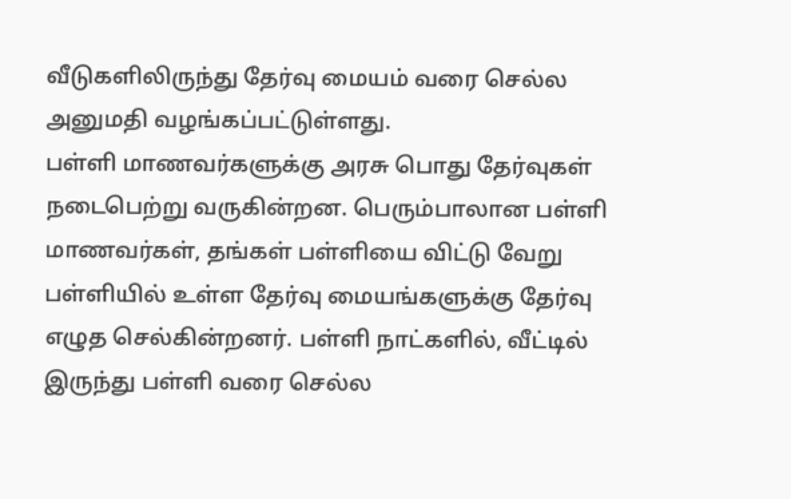வீடுகளிலிருந்து தேர்வு மையம் வரை செல்ல அனுமதி வழங்கப்பட்டுள்ளது.
பள்ளி மாணவர்களுக்கு அரசு பொது தேர்வுகள் நடைபெற்று வருகின்றன. பெரும்பாலான பள்ளி மாணவர்கள், தங்கள் பள்ளியை விட்டு வேறு பள்ளியில் உள்ள தேர்வு மையங்களுக்கு தேர்வு எழுத செல்கின்றனர். பள்ளி நாட்களில், வீட்டில் இருந்து பள்ளி வரை செல்ல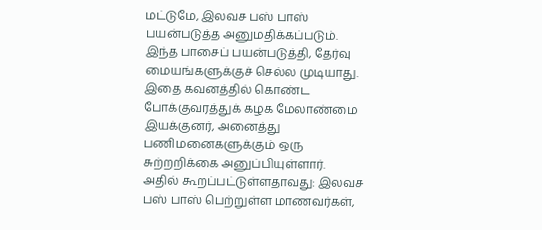மட்டுமே, இலவச பஸ் பாஸ் பயன்படுத்த அனுமதிக்கப்படும்.
இந்த பாசைப் பயன்படுத்தி, தேர்வு மையங்களுக்குச் செல்ல முடியாது. இதை கவனத்தில் கொண்ட போக்குவரத்துக் கழக மேலாண்மை இயக்குனர், அனைத்து பணிமனைகளுக்கும் ஒரு சுற்றறிக்கை அனுப்பியுள்ளார்.
அதில் கூறப்பட்டுள்ளதாவது: இலவச பஸ் பாஸ் பெற்றுள்ள மாணவர்கள்,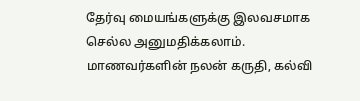தேர்வு மையங்களுக்கு இலவசமாக செல்ல அனுமதிக்கலாம். மாணவர்களின் நலன் கருதி, கல்வி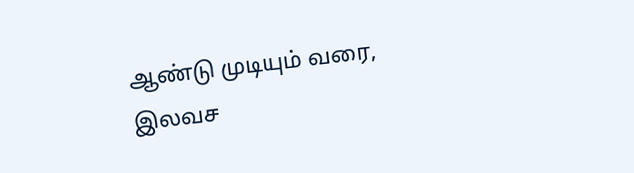ஆண்டு முடியும் வரை, இலவச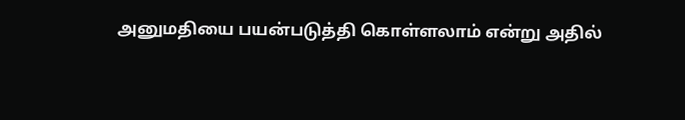அனுமதியை பயன்படுத்தி கொள்ளலாம் என்று அதில்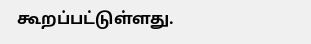கூறப்பட்டுள்ளது.